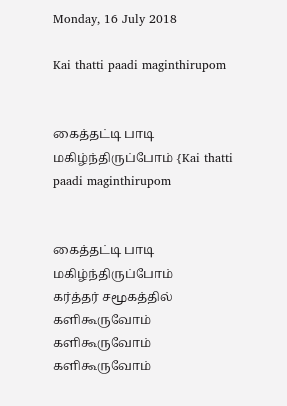Monday, 16 July 2018

Kai thatti paadi maginthirupom


கைத்தட்டி பாடி மகிழ்ந்திருப்போம் {Kai thatti paadi maginthirupom


கைத்தட்டி பாடி மகிழ்ந்திருப்போம்
கர்த்தர் சமூகத்தில் களிகூருவோம்
களிகூருவோம் களிகூருவோம்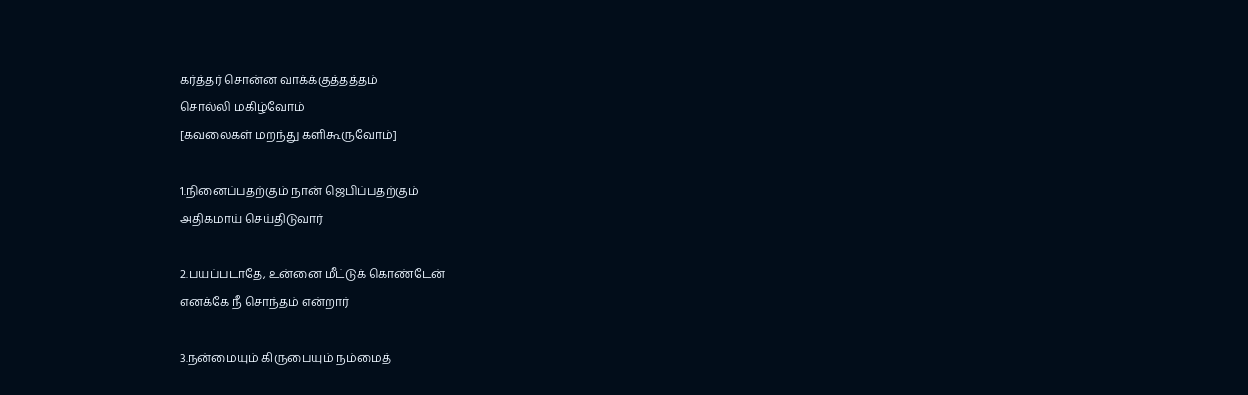கர்த்தர் சொன்ன வாக்க்குத்தத்தம்
சொல்லி மகிழ்வோம்
[கவலைகள் மறந்து களிகூருவோம்]

1.நினைப்பதற்கும் நான் ஜெபிப்பதற்கும்
அதிகமாய் செய்திடுவார்

2.பயப்படாதே, உன்னை மீட்டுக் கொண்டேன்
எனக்கே நீ சொந்தம் என்றார்

3.நன்மையும் கிருபையும் நம்மைத்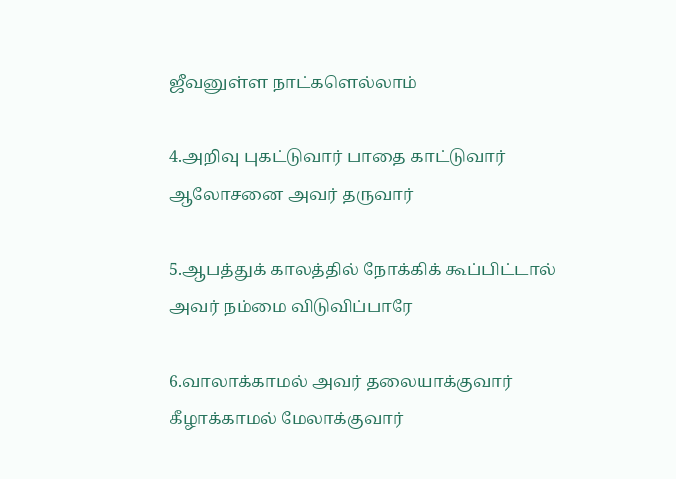ஜீவனுள்ள நாட்களெல்லாம்

4.அறிவு புகட்டுவார் பாதை காட்டுவார்
ஆலோசனை அவர் தருவார்

5.ஆபத்துக் காலத்தில் நோக்கிக் கூப்பிட்டால்
அவர் நம்மை விடுவிப்பாரே

6.வாலாக்காமல் அவர் தலையாக்குவார்
கீழாக்காமல் மேலாக்குவார்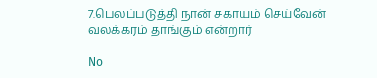7.பெலப்படுத்தி நான் சகாயம் செய்வேன்
வலக்கரம் தாங்கும் என்றார்

No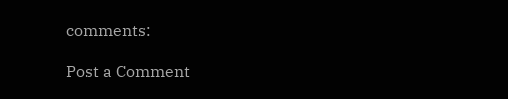comments:

Post a Comment